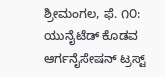ಶ್ರೀಮಂಗಲ, ಫೆ. ೧೦: ಯುನೈಟೆಡ್ ಕೊಡವ ಆರ್ಗನೈಸೇಷನ್ ಟ್ರಸ್ಟ್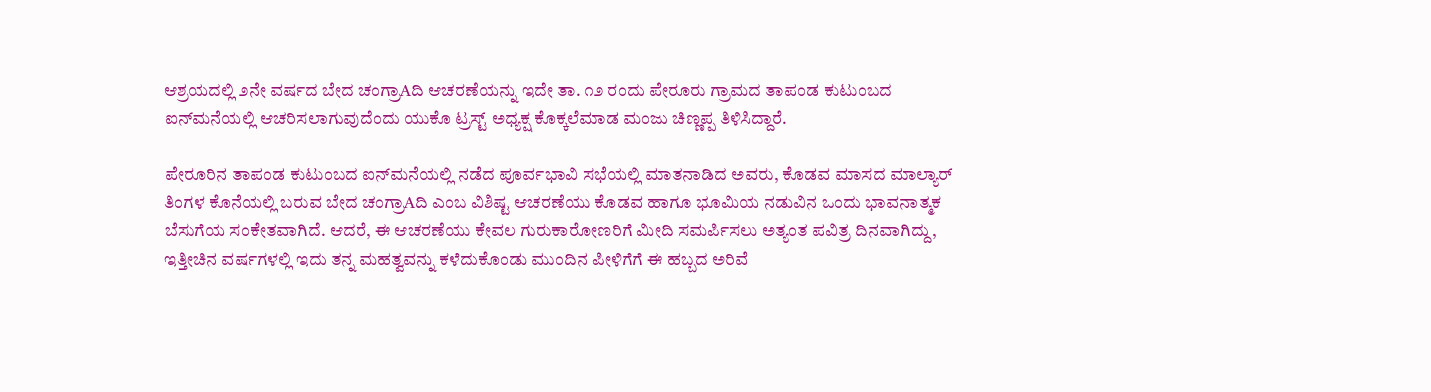ಆಶ್ರಯದಲ್ಲಿ ೨ನೇ ವರ್ಷದ ಬೇದ ಚಂಗ್ರಾAದಿ ಆಚರಣೆಯನ್ನು ಇದೇ ತಾ. ೧೨ ರಂದು ಪೇರೂರು ಗ್ರಾಮದ ತಾಪಂಡ ಕುಟುಂಬದ ಐನ್‌ಮನೆಯಲ್ಲಿ ಆಚರಿಸಲಾಗುವುದೆಂದು ಯುಕೊ ಟ್ರಸ್ಟ್ ಅಧ್ಯಕ್ಷ ಕೊಕ್ಕಲೆಮಾಡ ಮಂಜು ಚಿಣ್ಣಪ್ಪ ತಿಳಿಸಿದ್ದಾರೆ.

ಪೇರೂರಿನ ತಾಪಂಡ ಕುಟುಂಬದ ಐನ್‌ಮನೆಯಲ್ಲಿ ನಡೆದ ಪೂರ್ವಭಾವಿ ಸಭೆಯಲ್ಲಿ ಮಾತನಾಡಿದ ಅವರು, ಕೊಡವ ಮಾಸದ ಮಾಲ್ಯಾರ್ ತಿಂಗಳ ಕೊನೆಯಲ್ಲಿ ಬರುವ ಬೇದ ಚಂಗ್ರಾAದಿ ಎಂಬ ವಿಶಿಷ್ಟ ಆಚರಣೆಯು ಕೊಡವ ಹಾಗೂ ಭೂಮಿಯ ನಡುವಿನ ಒಂದು ಭಾವನಾತ್ಮಕ ಬೆಸುಗೆಯ ಸಂಕೇತವಾಗಿದೆ. ಆದರೆ, ಈ ಆಚರಣೆಯು ಕೇವಲ ಗುರುಕಾರೋಣರಿಗೆ ಮೀದಿ ಸಮರ್ಪಿಸಲು ಅತ್ಯಂತ ಪವಿತ್ರ ದಿನವಾಗಿದ್ದು, ಇತ್ತೀಚಿನ ವರ್ಷಗಳಲ್ಲಿ ಇದು ತನ್ನ ಮಹತ್ವವನ್ನು ಕಳೆದುಕೊಂಡು ಮುಂದಿನ ಪೀಳಿಗೆಗೆ ಈ ಹಬ್ಬದ ಅರಿವೆ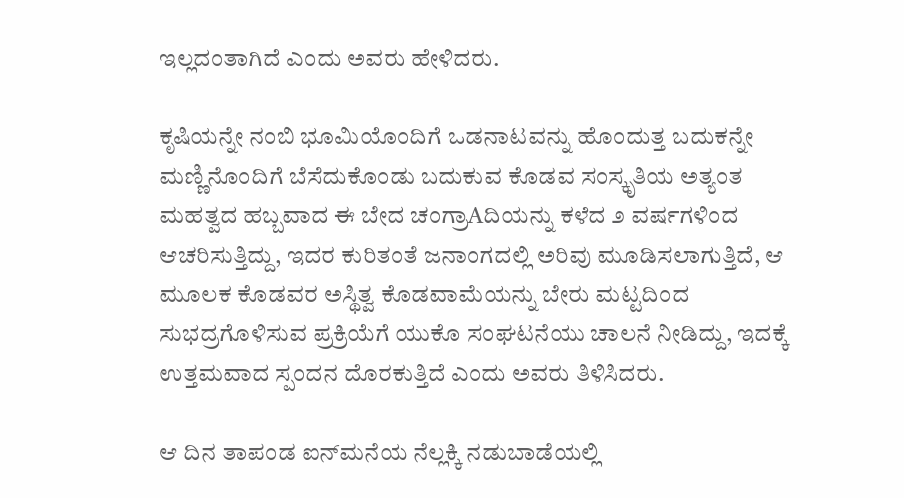ಇಲ್ಲದಂತಾಗಿದೆ ಎಂದು ಅವರು ಹೇಳಿದರು.

ಕೃಷಿಯನ್ನೇ ನಂಬಿ ಭೂಮಿಯೊಂದಿಗೆ ಒಡನಾಟವನ್ನು ಹೊಂದುತ್ತ ಬದುಕನ್ನೇ ಮಣ್ಣಿನೊಂದಿಗೆ ಬೆಸೆದುಕೊಂಡು ಬದುಕುವ ಕೊಡವ ಸಂಸ್ಕೃತಿಯ ಅತ್ಯಂತ ಮಹತ್ವದ ಹಬ್ಬವಾದ ಈ ಬೇದ ಚಂಗ್ರಾAದಿಯನ್ನು ಕಳೆದ ೨ ವರ್ಷಗಳಿಂದ ಆಚರಿಸುತ್ತಿದ್ದು, ಇದರ ಕುರಿತಂತೆ ಜನಾಂಗದಲ್ಲಿ ಅರಿವು ಮೂಡಿಸಲಾಗುತ್ತಿದೆ, ಆ ಮೂಲಕ ಕೊಡವರ ಅಸ್ಥಿತ್ವ ಕೊಡವಾಮೆಯನ್ನು ಬೇರು ಮಟ್ಟದಿಂದ ಸುಭದ್ರಗೊಳಿಸುವ ಪ್ರಕ್ರಿಯೆಗೆ ಯುಕೊ ಸಂಘಟನೆಯು ಚಾಲನೆ ನೀಡಿದ್ದು, ಇದಕ್ಕೆ ಉತ್ತಮವಾದ ಸ್ಪಂದನ ದೊರಕುತ್ತಿದೆ ಎಂದು ಅವರು ತಿಳಿಸಿದರು.

ಆ ದಿನ ತಾಪಂಡ ಐನ್‌ಮನೆಯ ನೆಲ್ಲಕ್ಕಿ ನಡುಬಾಡೆಯಲ್ಲಿ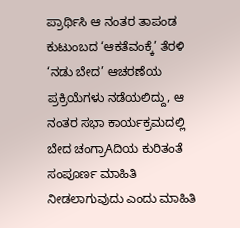ಪ್ರಾರ್ಥಿಸಿ ಆ ನಂತರ ತಾಪಂಡ ಕುಟುಂಬದ ‘ಆಕತೆವಂಕ್ಕೆ’ ತೆರಳಿ ‘ನಡು ಬೇದ’ ಆಚರಣೆಯ ಪ್ರಕ್ರಿಯೆಗಳು ನಡೆಯಲಿದ್ದು, ಆ ನಂತರ ಸಭಾ ಕಾರ್ಯಕ್ರಮದಲ್ಲಿ ಬೇದ ಚಂಗ್ರಾAದಿಯ ಕುರಿತಂತೆ ಸಂಪೂರ್ಣ ಮಾಹಿತಿ ನೀಡಲಾಗುವುದು ಎಂದು ಮಾಹಿತಿ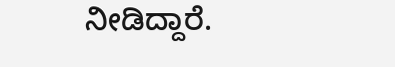ನೀಡಿದ್ದಾರೆ.